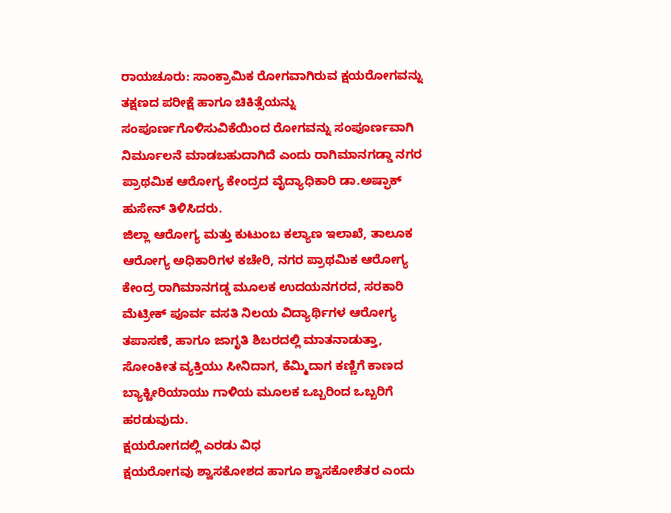ರಾಯಚೂರು: ಸಾಂಕ್ರಾಮಿಕ ರೋಗವಾಗಿರುವ ಕ್ಷಯರೋಗವನ್ನು ತಕ್ಷಣದ ಪರೀಕ್ಷೆ ಹಾಗೂ ಚಿಕಿತ್ಸೆಯನ್ನು ಸಂಪೂರ್ಣಗೊಳಿಸುವಿಕೆಯಿಂದ ರೋಗವನ್ನು ಸಂಪೂರ್ಣವಾಗಿ ನಿರ್ಮೂಲನೆ ಮಾಡಬಹುದಾಗಿದೆ ಎಂದು ರಾಗಿಮಾನಗಡ್ಡಾ ನಗರ ಪ್ರಾಥಮಿಕ ಆರೋಗ್ಯ ಕೇಂದ್ರದ ವೈದ್ಯಾಧಿಕಾರಿ ಡಾ.ಅಷ್ಫಾಕ್ ಹುಸೇನ್ ತಿಳಿಸಿದರು.
ಜಿಲ್ಲಾ ಆರೋಗ್ಯ ಮತ್ತು ಕುಟುಂಬ ಕಲ್ಯಾಣ ಇಲಾಖೆ, ತಾಲೂಕ ಆರೋಗ್ಯ ಅಧಿಕಾರಿಗಳ ಕಚೇರಿ, ನಗರ ಪ್ರಾಥಮಿಕ ಆರೋಗ್ಯ ಕೇಂದ್ರ ರಾಗಿಮಾನಗಡ್ಡ ಮೂಲಕ ಉದಯನಗರದ, ಸರಕಾರಿ ಮೆಟ್ರೀಕ್ ಪೂರ್ವ ವಸತಿ ನಿಲಯ ವಿದ್ಯಾರ್ಥಿಗಳ ಆರೋಗ್ಯ ತಪಾಸಣೆ, ಹಾಗೂ ಜಾಗೃತಿ ಶಿಬರದಲ್ಲಿ ಮಾತನಾಡುತ್ತಾ, ಸೋಂಕೀತ ವ್ಯಕ್ತಿಯು ಸೀನಿದಾಗ, ಕೆಮ್ಮಿದಾಗ ಕಣ್ಣಿಗೆ ಕಾಣದ ಬ್ಯಾಕ್ಟೀರಿಯಾಯು ಗಾಳಿಯ ಮೂಲಕ ಒಬ್ಬರಿಂದ ಒಬ್ಬರಿಗೆ ಹರಡುವುದು.
ಕ್ಷಯರೋಗದಲ್ಲಿ ಎರಡು ವಿಧ
ಕ್ಷಯರೋಗವು ಶ್ವಾಸಕೋಶದ ಹಾಗೂ ಶ್ವಾಸಕೋಶೆತರ ಎಂದು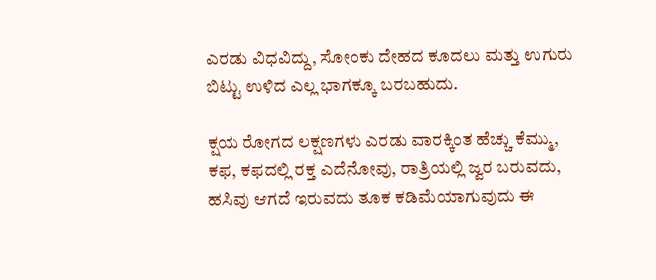ಎರಡು ವಿಧವಿದ್ದು, ಸೋಂಕು ದೇಹದ ಕೂದಲು ಮತ್ತು ಉಗುರು ಬಿಟ್ಟು ಉಳಿದ ಎಲ್ಲ ಭಾಗಕ್ಕೂ ಬರಬಹುದು.

ಕ್ಷಯ ರೋಗದ ಲಕ್ಷಣಗಳು ಎರಡು ವಾರಕ್ಕಿಂತ ಹೆಚ್ಚು ಕೆಮ್ಮು, ಕಫ, ಕಫದಲ್ಲಿ ರಕ್ತ ಎದೆನೋವು, ರಾತ್ರಿಯಲ್ಲಿ ಜ್ವರ ಬರುವದು, ಹಸಿವು ಆಗದೆ ಇರುವದು ತೂಕ ಕಡಿಮೆಯಾಗುವುದು ಈ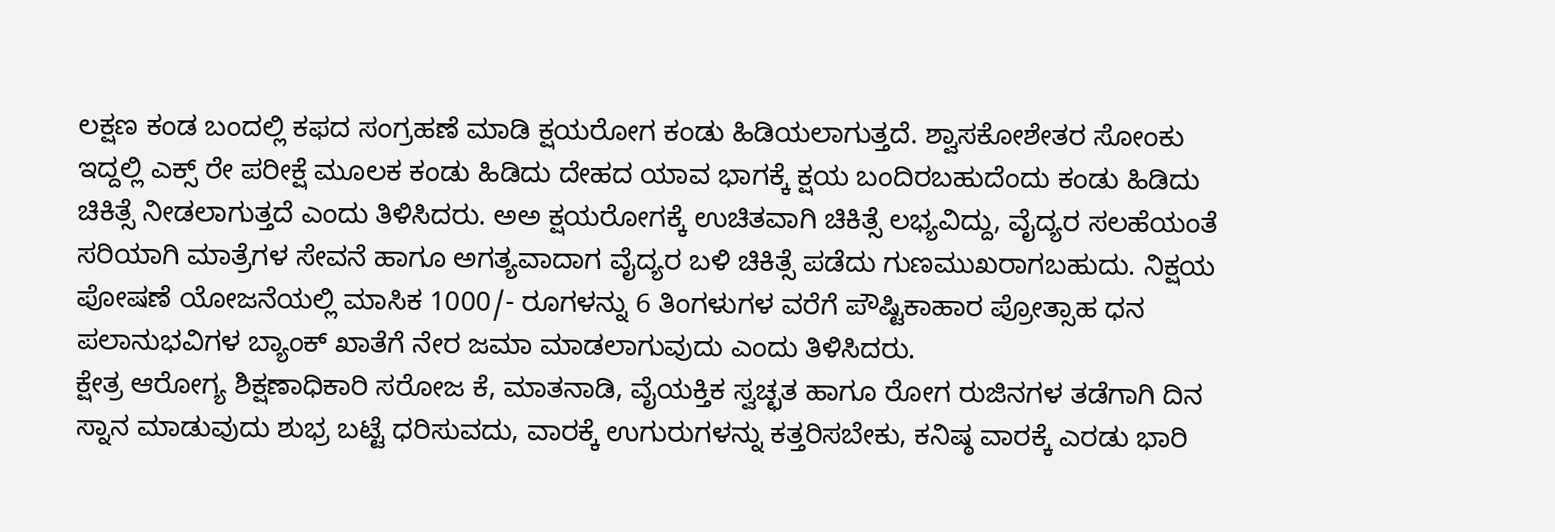ಲಕ್ಷಣ ಕಂಡ ಬಂದಲ್ಲಿ ಕಫದ ಸಂಗ್ರಹಣೆ ಮಾಡಿ ಕ್ಷಯರೋಗ ಕಂಡು ಹಿಡಿಯಲಾಗುತ್ತದೆ. ಶ್ವಾಸಕೋಶೇತರ ಸೋಂಕು ಇದ್ದಲ್ಲಿ ಎಕ್ಸ್ ರೇ ಪರೀಕ್ಷೆ ಮೂಲಕ ಕಂಡು ಹಿಡಿದು ದೇಹದ ಯಾವ ಭಾಗಕ್ಕೆ ಕ್ಷಯ ಬಂದಿರಬಹುದೆಂದು ಕಂಡು ಹಿಡಿದು ಚಿಕಿತ್ಸೆ ನೀಡಲಾಗುತ್ತದೆ ಎಂದು ತಿಳಿಸಿದರು. ಅಅ ಕ್ಷಯರೋಗಕ್ಕೆ ಉಚಿತವಾಗಿ ಚಿಕಿತ್ಸೆ ಲಭ್ಯವಿದ್ದು, ವೈದ್ಯರ ಸಲಹೆಯಂತೆ ಸರಿಯಾಗಿ ಮಾತ್ರೆಗಳ ಸೇವನೆ ಹಾಗೂ ಅಗತ್ಯವಾದಾಗ ವೈದ್ಯರ ಬಳಿ ಚಿಕಿತ್ಸೆ ಪಡೆದು ಗುಣಮುಖರಾಗಬಹುದು. ನಿಕ್ಷಯ ಪೋಷಣೆ ಯೋಜನೆಯಲ್ಲಿ ಮಾಸಿಕ 1000/- ರೂಗಳನ್ನು 6 ತಿಂಗಳುಗಳ ವರೆಗೆ ಪೌಷ್ಟಿಕಾಹಾರ ಪ್ರೋತ್ಸಾಹ ಧನ ಪಲಾನುಭವಿಗಳ ಬ್ಯಾಂಕ್ ಖಾತೆಗೆ ನೇರ ಜಮಾ ಮಾಡಲಾಗುವುದು ಎಂದು ತಿಳಿಸಿದರು.
ಕ್ಷೇತ್ರ ಆರೋಗ್ಯ ಶಿಕ್ಷಣಾಧಿಕಾರಿ ಸರೋಜ ಕೆ, ಮಾತನಾಡಿ, ವೈಯಕ್ತಿಕ ಸ್ವಚ್ಛತ ಹಾಗೂ ರೋಗ ರುಜಿನಗಳ ತಡೆಗಾಗಿ ದಿನ ಸ್ನಾನ ಮಾಡುವುದು ಶುಭ್ರ ಬಟ್ಟೆ ಧರಿಸುವದು, ವಾರಕ್ಕೆ ಉಗುರುಗಳನ್ನು ಕತ್ತರಿಸಬೇಕು, ಕನಿಷ್ಠ ವಾರಕ್ಕೆ ಎರಡು ಭಾರಿ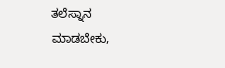ತಲೆಸ್ನಾನ ಮಾಡಬೇಕು,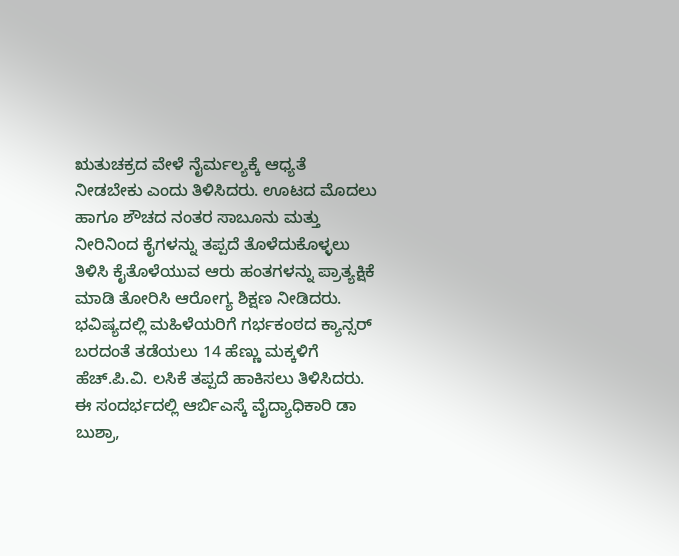ಋತುಚಕ್ರದ ವೇಳೆ ನೈರ್ಮಲ್ಯಕ್ಕೆ ಆಧ್ಯತೆ ನೀಡಬೇಕು ಎಂದು ತಿಳಿಸಿದರು. ಊಟದ ಮೊದಲು ಹಾಗೂ ಶೌಚದ ನಂತರ ಸಾಬೂನು ಮತ್ತು ನೀರಿನಿಂದ ಕೈಗಳನ್ನು ತಪ್ಪದೆ ತೊಳೆದುಕೊಳ್ಳಲು ತಿಳಿಸಿ ಕೈತೊಳೆಯುವ ಆರು ಹಂತಗಳನ್ನು ಪ್ರಾತ್ಯಕ್ಷಿಕೆ ಮಾಡಿ ತೋರಿಸಿ ಆರೋಗ್ಯ ಶಿಕ್ಷಣ ನೀಡಿದರು. ಭವಿಷ್ಯದಲ್ಲಿ ಮಹಿಳೆಯರಿಗೆ ಗರ್ಭಕಂಠದ ಕ್ಯಾನ್ಸರ್ ಬರದಂತೆ ತಡೆಯಲು 14 ಹೆಣ್ಣು ಮಕ್ಕಳಿಗೆ ಹೆಚ್.ಪಿ.ವಿ. ಲಸಿಕೆ ತಪ್ಪದೆ ಹಾಕಿಸಲು ತಿಳಿಸಿದರು.
ಈ ಸಂದರ್ಭದಲ್ಲಿ ಆರ್ಬಿಎಸ್ಕೆ ವೈದ್ಯಾಧಿಕಾರಿ ಡಾ ಬುಶ್ರಾ,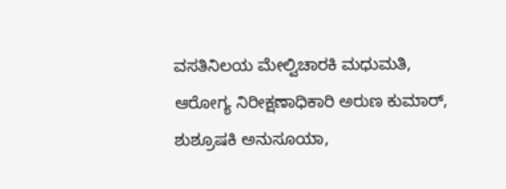ವಸತಿನಿಲಯ ಮೇಲ್ವಿಚಾರಕಿ ಮಧುಮತಿ, ಆರೋಗ್ಯ ನಿರೀಕ್ಷಣಾಧಿಕಾರಿ ಅರುಣ ಕುಮಾರ್, ಶುಶ್ರೂಷಕಿ ಅನುಸೂಯಾ,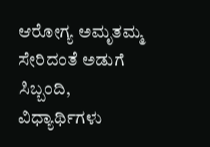ಆರೋಗ್ಯ ಅಮೃತಮ್ಮ ಸೇರಿದಂತೆ ಅಡುಗೆ ಸಿಬ್ಬಂದಿ, ವಿಧ್ಯಾರ್ಥಿಗಳು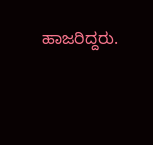ಹಾಜರಿದ್ದರು.